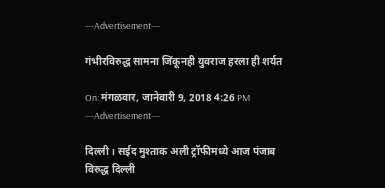---Advertisement---

गंभीरविरुद्ध सामना जिंकूनही युवराज हरला ही शर्यत

On: मंगळवार, जानेवारी 9, 2018 4:26 PM
---Advertisement---

दिल्ली । सईद मुश्ताक अली ट्रॉफीमध्ये आज पंजाब विरुद्ध दिल्ली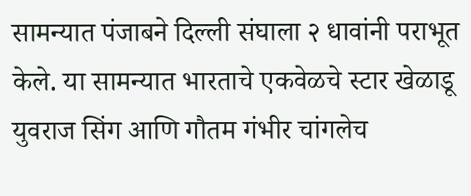सामन्यात पंजाबने दिल्ली संघाला २ धावांनी पराभूत केले. या सामन्यात भारताचे एकवेळचे स्टार खेळाडू युवराज सिंग आणि गौतम गंभीर चांगलेच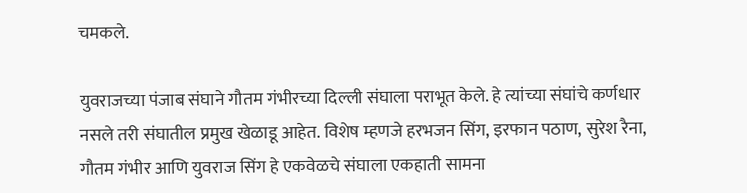चमकले.

युवराजच्या पंजाब संघाने गौतम गंभीरच्या दिल्ली संघाला पराभूत केले. हे त्यांच्या संघांचे कर्णधार नसले तरी संघातील प्रमुख खेळाडू आहेत. विशेष म्हणजे हरभजन सिंग, इरफान पठाण, सुरेश रैना, गौतम गंभीर आणि युवराज सिंग हे एकवेळचे संघाला एकहाती सामना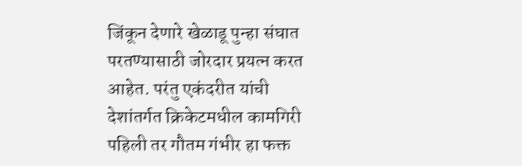जिंकून देणारे खेळाडू पुन्हा संघात परतण्यासाठी जोरदार प्रयत्न करत आहेत. परंतु एकंदरीत यांची देशांतर्गत क्रिकेटमधील कामगिरी पहिली तर गौतम गंभीर हा फक्त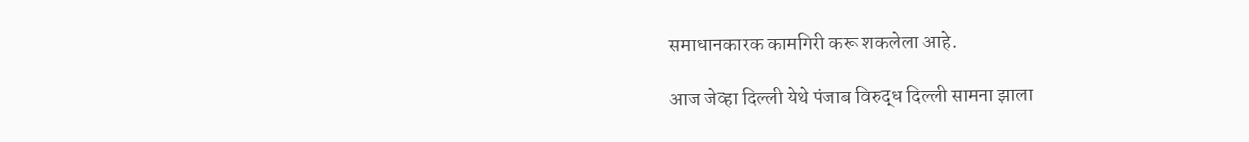समाधानकारक कामगिरी करू शकलेला आहे.

आज जेव्हा दिल्ली येथे पंजाब विरुद्ध दिल्ली सामना झाला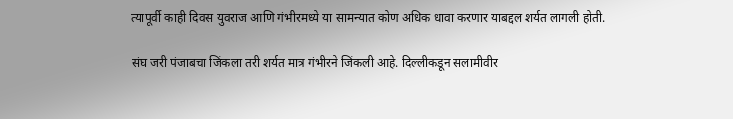त्यापूर्वी काही दिवस युवराज आणि गंभीरमध्ये या सामन्यात कोण अधिक धावा करणार याबद्दल शर्यत लागली होती.

संघ जरी पंजाबचा जिंकला तरी शर्यत मात्र गंभीरने जिंकली आहे. दिल्लीकडून सलामीवीर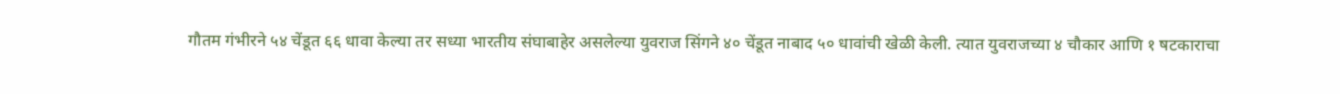गौतम गंभीरने ५४ चेंडूत ६६ धावा केल्या तर सध्या भारतीय संघाबाहेर असलेल्या युवराज सिंगने ४० चेंडूत नाबाद ५० धावांची खेळी केली. त्यात युवराजच्या ४ चौकार आणि १ षटकाराचा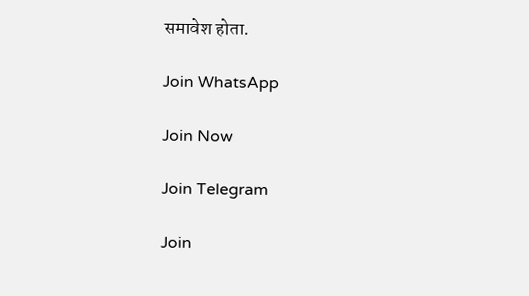समावेश होता.

Join WhatsApp

Join Now

Join Telegram

Join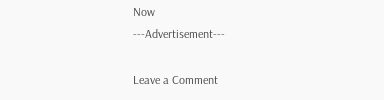Now
---Advertisement---

Leave a Comment